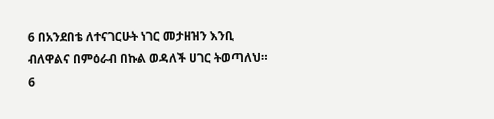6 በአንደበቴ ለተናገርሁት ነገር መታዘዝን እንቢ ብለዋልና በምዕራብ በኩል ወዳለች ሀገር ትወጣለህ።
6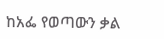ከአፌ የወጣውን ቃል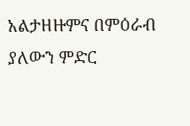አልታዘዙምና በምዕራብ ያለውን ምድር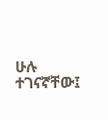ሁሉ ተገናኛቸው፤